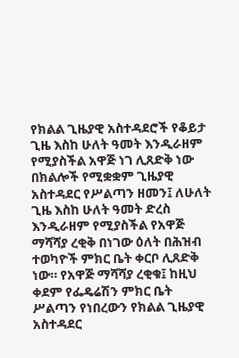የክልል ጊዜያዊ አስተዳደሮች የቆይታ ጊዜ እስከ ሁለት ዓመት እንዲራዘም የሚያስችል አዋጅ ነገ ሊጸድቅ ነው
በክልሎች የሚቋቋም ጊዜያዊ አስተዳደር የሥልጣን ዘመን፤ ለሁለት ጊዜ እስከ ሁለት ዓመት ድረስ እንዲራዘም የሚያስችል የአዋጅ ማሻሻያ ረቂቅ በነገው ዕለት በሕዝብ ተወካዮች ምክር ቤት ቀርቦ ሊጸድቅ ነው። የአዋጅ ማሻሻያ ረቂቁ፤ ከዚህ ቀደም የፌዴሬሽን ምክር ቤት ሥልጣን የነበረውን የክልል ጊዜያዊ አስተዳደር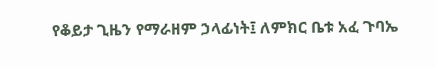የቆይታ ጊዜን የማራዘም ኃላፊነት፤ ለምክር ቤቱ አፈ ጉባኤ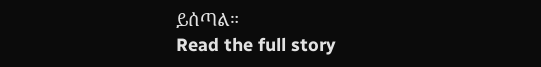ይሰጣል።
Read the full story